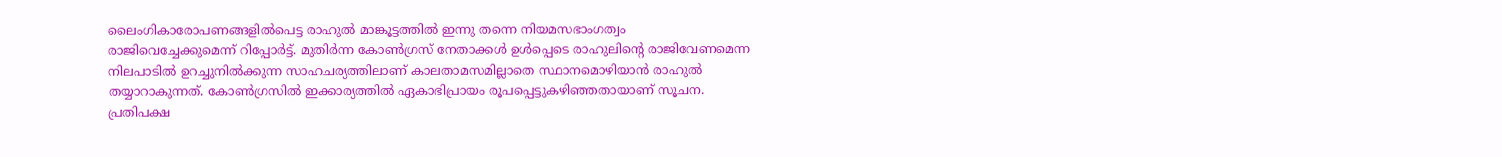ലൈംഗികാരോപണങ്ങളിൽപെട്ട രാഹുൽ മാങ്കൂട്ടത്തിൽ ഇന്നു തന്നെ നിയമസഭാംഗത്വം രാജിവെച്ചേക്കുമെന്ന് റിപ്പോർട്ട്. മുതിർന്ന കോൺഗ്രസ് നേതാക്കൾ ഉൾപ്പെടെ രാഹുലിന്റെ രാജിവേണമെന്ന നിലപാടിൽ ഉറച്ചുനിൽക്കുന്ന സാഹചര്യത്തിലാണ് കാലതാമസമില്ലാതെ സ്ഥാനമൊഴിയാൻ രാഹുൽ തയ്യാറാകുന്നത്. കോൺഗ്രസിൽ ഇക്കാര്യത്തിൽ ഏകാഭിപ്രായം രൂപപ്പെട്ടുകഴിഞ്ഞതായാണ് സൂചന.
പ്രതിപക്ഷ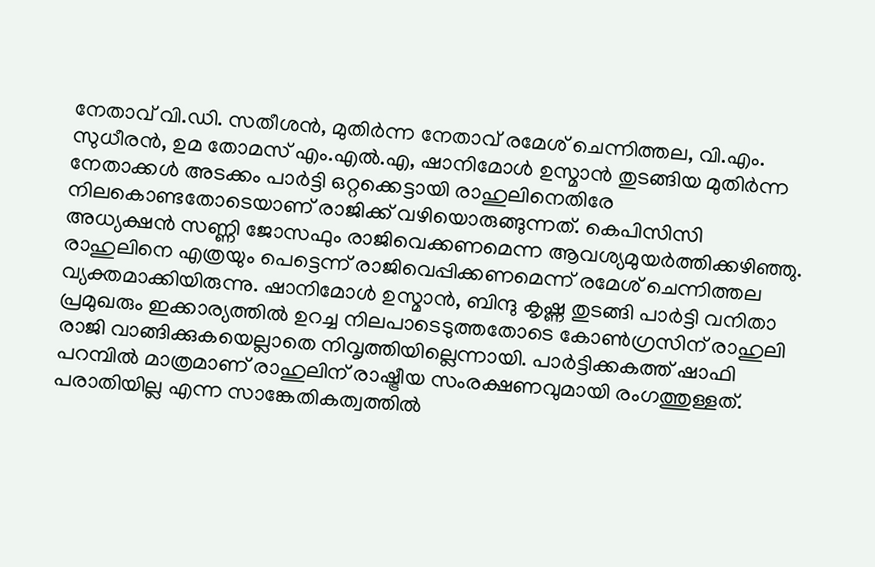നേതാവ് വി.ഡി. സതീശൻ, മുതിർന്ന നേതാവ് രമേശ് ചെന്നിത്തല, വി.എം. സുധീരൻ, ഉമ തോമസ് എം.എൽ.എ, ഷാനിമോൾ ഉസ്മാൻ തുടങ്ങിയ മുതിർന്ന നേതാക്കൾ അടക്കം പാർട്ടി ഒറ്റക്കെട്ടായി രാഹുലിനെതിരേ നിലകൊണ്ടതോടെയാണ് രാജിക്ക് വഴിയൊരുങ്ങുന്നത്. കെപിസിസി അധ്യക്ഷൻ സണ്ണി ജോസഫും രാജിവെക്കണമെന്ന ആവശ്യമുയർത്തിക്കഴിഞ്ഞു.
രാഹുലിനെ എത്രയും പെട്ടെന്ന് രാജിവെപ്പിക്കണമെന്ന് രമേശ് ചെന്നിത്തല വ്യക്തമാക്കിയിരുന്നു. ഷാനിമോൾ ഉസ്മാൻ, ബിന്ദു കൃഷ്ണ തുടങ്ങി പാർട്ടി വനിതാ പ്രമുഖരും ഇക്കാര്യത്തിൽ ഉറച്ച നിലപാടെടുത്തതോടെ കോൺഗ്രസിന് രാഹുലി രാജി വാങ്ങിക്കുകയെല്ലാതെ നിവൃത്തിയില്ലെന്നായി. പാർട്ടിക്കകത്ത് ഷാഫി പറമ്പിൽ മാത്രമാണ് രാഹുലിന് രാഷ്ട്രീയ സംരക്ഷണവുമായി രംഗത്തുള്ളത്. പരാതിയില്ല എന്ന സാങ്കേതികത്വത്തിൽ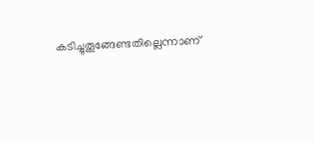കടിച്ചുതൂങ്ങേണ്ടതില്ലെന്നാണ്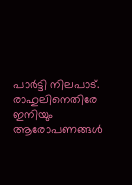പാർട്ടി നിലപാട്. രാഹുലിനെതിരേ ഇനിയും ആരോപണങ്ങൾ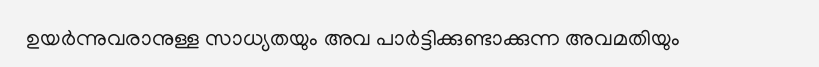ഉയർന്നുവരാനുള്ള സാധ്യതയും അവ പാർട്ടിക്കുണ്ടാക്കുന്ന അവമതിയും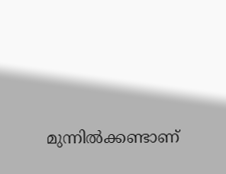മുന്നിൽക്കണ്ടാണ്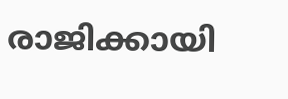രാജിക്കായി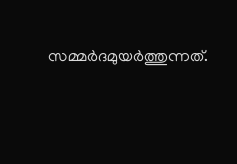സമ്മർദമുയർത്തുന്നത്.